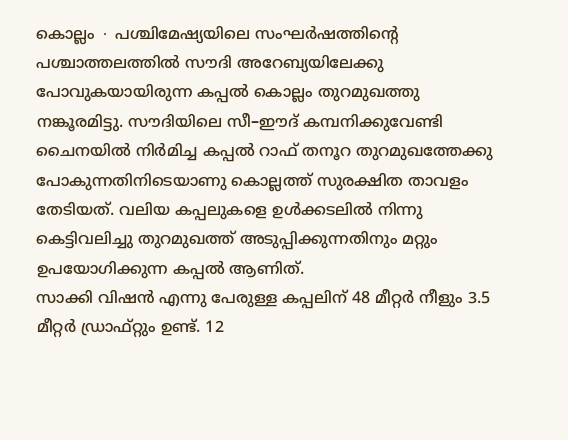കൊല്ലം ∙ പശ്ചിമേഷ്യയിലെ സംഘർഷത്തിന്റെ പശ്ചാത്തലത്തിൽ സൗദി അറേബ്യയിലേക്കു പോവുകയായിരുന്ന കപ്പൽ കൊല്ലം തുറമുഖത്തു നങ്കൂരമിട്ടു. സൗദിയിലെ സീ–ഈദ് കമ്പനിക്കുവേണ്ടി ചൈനയിൽ നിർമിച്ച കപ്പൽ റാഫ് തനൂറ തുറമുഖത്തേക്കു പോകുന്നതിനിടെയാണു കൊല്ലത്ത് സുരക്ഷിത താവളം തേടിയത്. വലിയ കപ്പലുകളെ ഉൾക്കടലിൽ നിന്നു കെട്ടിവലിച്ചു തുറമുഖത്ത് അടുപ്പിക്കുന്നതിനും മറ്റും ഉപയോഗിക്കുന്ന കപ്പൽ ആണിത്.
സാക്കി വിഷൻ എന്നു പേരുള്ള കപ്പലിന് 48 മീറ്റർ നീളും 3.5 മീറ്റർ ഡ്രാഫ്റ്റും ഉണ്ട്. 12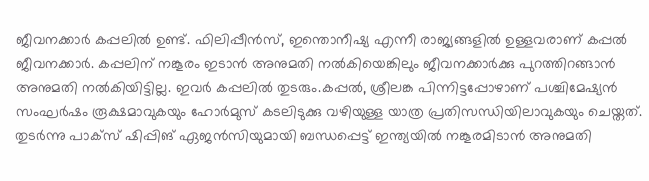ജീവനക്കാർ കപ്പലിൽ ഉണ്ട്. ഫിലിപ്പീൻസ്, ഇന്തൊനീഷ്യ എന്നീ രാജ്യങ്ങളിൽ ഉള്ളവരാണ് കപ്പൽ ജീവനക്കാർ. കപ്പലിന് നങ്കൂരം ഇടാൻ അനുമതി നൽകിയെങ്കിലും ജീവനക്കാർക്കു പുറത്തിറങ്ങാൻ അനുമതി നൽകിയിട്ടില്ല. ഇവർ കപ്പലിൽ തുടരും.കപ്പൽ, ശ്രീലങ്ക പിന്നിട്ടപ്പോഴാണ് പശ്ചിമേഷ്യൻ സംഘർഷം രൂക്ഷമാവുകയും ഹോർമുസ് കടലിടുക്കു വഴിയുള്ള യാത്ര പ്രതിസന്ധിയിലാവുകയും ചെയ്തത്. തുടർന്നു പാക്സ് ഷിപ്പിങ് ഏജൻസിയുമായി ബന്ധപ്പെട്ട് ഇന്ത്യയിൽ നങ്കൂരമിടാൻ അനുമതി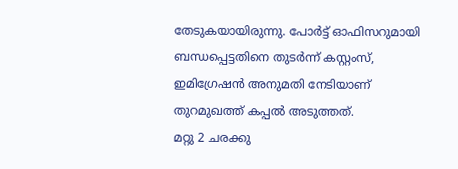തേടുകയായിരുന്നു. പോർട്ട് ഓഫിസറുമായി ബന്ധപ്പെട്ടതിനെ തുടർന്ന് കസ്റ്റംസ്, ഇമിഗ്രേഷൻ അനുമതി നേടിയാണ് തുറമുഖത്ത് കപ്പൽ അടുത്തത്.
മറ്റു 2 ചരക്കു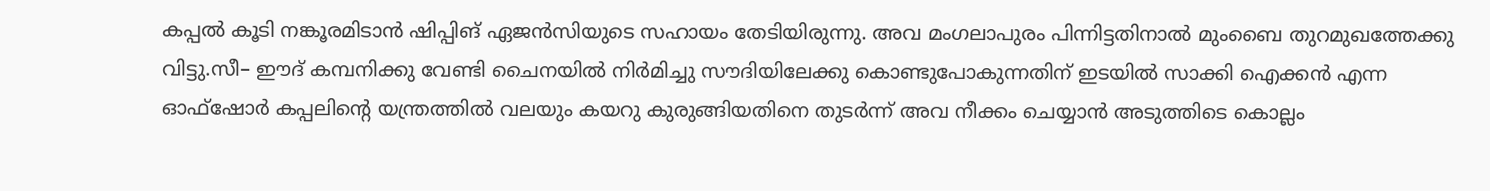കപ്പൽ കൂടി നങ്കൂരമിടാൻ ഷിപ്പിങ് ഏജൻസിയുടെ സഹായം തേടിയിരുന്നു. അവ മംഗലാപുരം പിന്നിട്ടതിനാൽ മുംബൈ തുറമുഖത്തേക്കു വിട്ടു.സീ– ഈദ് കമ്പനിക്കു വേണ്ടി ചൈനയിൽ നിർമിച്ചു സൗദിയിലേക്കു കൊണ്ടുപോകുന്നതിന് ഇടയിൽ സാക്കി ഐക്കൻ എന്ന ഓഫ്ഷോർ കപ്പലിന്റെ യന്ത്രത്തിൽ വലയും കയറു കുരുങ്ങിയതിനെ തുടർന്ന് അവ നീക്കം ചെയ്യാൻ അടുത്തിടെ കൊല്ലം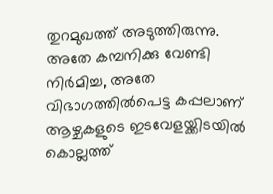തുറമുഖത്ത് അടുത്തിരുന്നു. അതേ കമ്പനിക്കു വേണ്ടി നിർമിച്ച, അതേ വിഭാഗത്തിൽപെട്ട കപ്പലാണ് ആഴ്ചകളുടെ ഇടവേളയ്ക്കിടയിൽ കൊല്ലത്ത്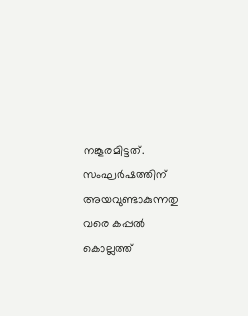നങ്കൂരമിട്ടത്. സംഘർഷത്തിന് അയവുണ്ടാകുന്നതു വരെ കപ്പൽ കൊല്ലത്ത്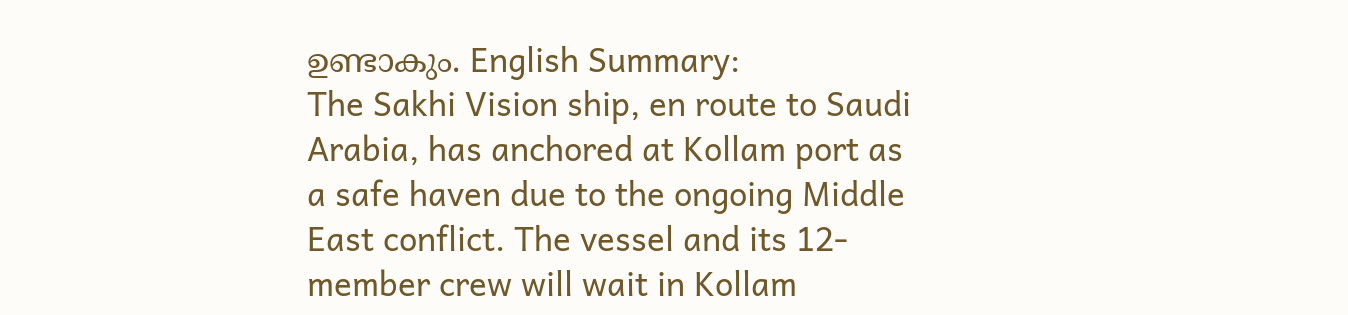ഉണ്ടാകും. English Summary:
The Sakhi Vision ship, en route to Saudi Arabia, has anchored at Kollam port as a safe haven due to the ongoing Middle East conflict. The vessel and its 12-member crew will wait in Kollam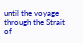until the voyage through the Strait of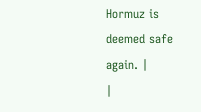Hormuz is deemed safe again. |
|